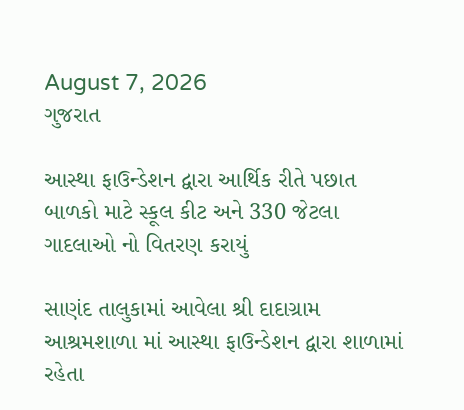August 7, 2026
ગુજરાત

આસ્થા ફાઉન્ડેશન દ્વારા આર્થિક રીતે પછાત બાળકો માટે સ્કૂલ કીટ અને 330 જેટલા ગાદલાઓ નો વિતરણ કરાયું

સાણંદ તાલુકામાં આવેલા શ્રી દાદાગ્રામ આશ્રમશાળા માં આસ્થા ફાઉન્ડેશન દ્વારા શાળામાં રહેતા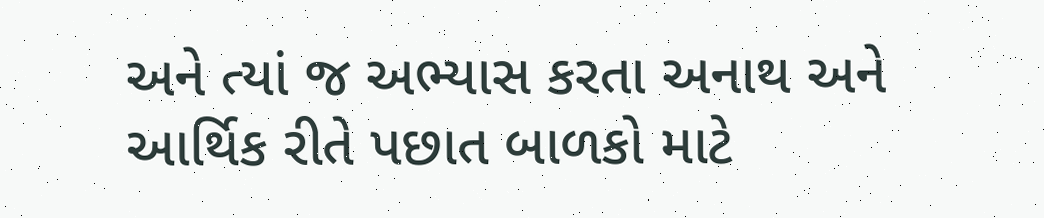અને ત્યાં જ અભ્યાસ કરતા અનાથ અને આર્થિક રીતે પછાત બાળકો માટે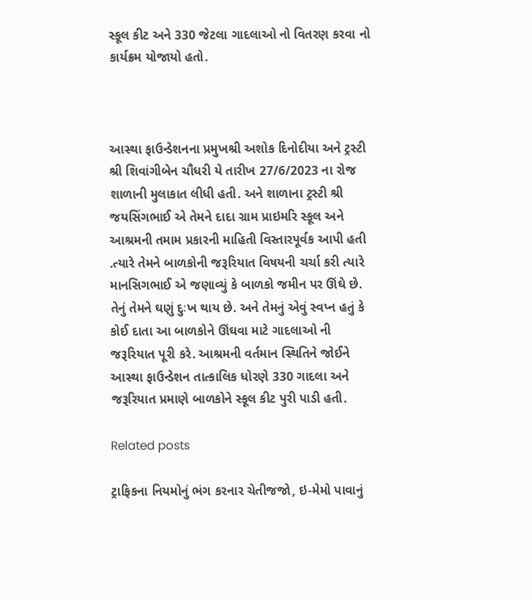સ્કૂલ કીટ અને 330 જેટલા ગાદલાઓ નો વિતરણ કરવા નો કાર્યક્રમ યોજાયો હતો.



આસ્થા ફાઉન્ડેશનના પ્રમુખશ્રી અશોક દિનોદીયા અને ટ્રસ્ટી શ્રી શિવાંગીબેન ચૌધરી યે તારીખ 27/6/2023 ના રોજ શાળાની મુલાકાત લીધી હતી. અને શાળાના ટ્રસ્ટી શ્રી જયસિંગભાઈ એ તેમને દાદા ગ્રામ પ્રાઇમરિ સ્કૂલ અને આશ્રમની તમામ પ્રકારની માહિતી વિસ્તારપૂર્વક આપી હતી .ત્યારે તેમને બાળકોની જરૂરિયાત વિષયની ચર્ચા કરી ત્યારે માનસિગભાઈ એ જણાવ્યું કે બાળકો જમીન પર ઊંઘે છે. તેનું તેમને ઘણું દુઃખ થાય છે. અને તેમનું એવું સ્વપ્ન હતું કે કોઈ દાતા આ બાળકોને ઊંઘવા માટે ગાદલાઓ ની જરૂરિયાત પૂરી કરે. આશ્રમની વર્તમાન સ્થિતિને જોઈને આસ્થા ફાઉન્ડેશન તાત્કાલિક ધોરણે 330 ગાદલા અને જરૂરિયાત પ્રમાણે બાળકોને સ્કૂલ કીટ પુરી પાડી હતી.

Related posts

ટ્રાફિકના નિયમોનું ભંગ કરનાર ચેતીજજો, ઇ-મેમો પાવાનું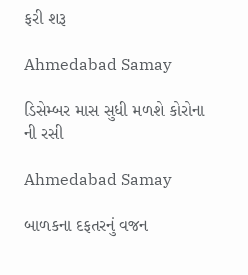ફરી શરૂ

Ahmedabad Samay

ડિસેમ્બર માસ સુધી મળશે કોરોના ની રસી

Ahmedabad Samay

બાળકના દફતરનું વજન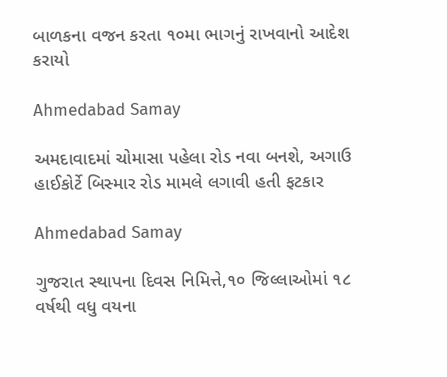બાળકના વજન કરતા ૧૦મા ભાગનું રાખવાનો આદેશ કરાયો

Ahmedabad Samay

અમદાવાદમાં ચોમાસા પહેલા રોડ નવા બનશે, અગાઉ હાઈકોર્ટે બિસ્માર રોડ મામલે લગાવી હતી ફટકાર

Ahmedabad Samay

ગુજરાત સ્થાપના દિવસ નિમિત્તે,૧૦ જિલ્લાઓમાં ૧૮ વર્ષથી વધુ વયના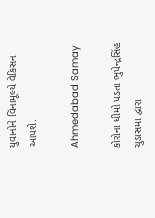યુવાનોને વિનામૂલ્યે વેકિસન આપશે.

Ahmedabad Samay

કોરોના ધીમો પડતા ભુપેન્દ્રસિંહ ચુડાસમા દ્વારા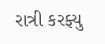રાત્રી કરફ્યુ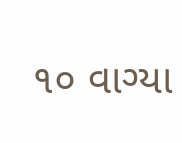૧૦ વાગ્યા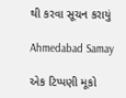થી કરવા સૂચન કરાયું

Ahmedabad Samay

એક ટિપ્પણી મૂકો